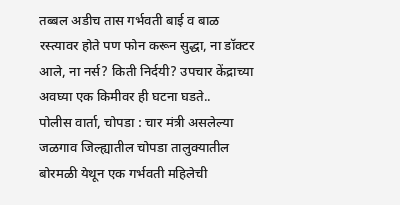तब्बल अडीच तास गर्भवती बाई व बाळ रस्त्यावर होते पण फोन करून सुद्धा, ना डॉक्टर आले, ना नर्स? किती निर्दयी? उपचार केंद्राच्या अवघ्या एक किमीवर ही घटना घडते..
पोलीस वार्ता, चोपडा : चार मंत्री असलेल्या जळगाव जिल्ह्यातील चोपडा तालुक्यातील बोरमळी येथून एक गर्भवती महिलेची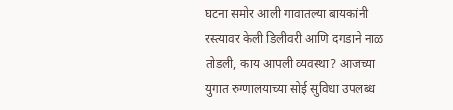घटना समोर आली गावातल्या बायकांनी रस्त्यावर केली डिलीवरी आणि दगडाने नाळ तोडली, काय आपली व्यवस्था? आजच्या युगात रुग्णालयाच्या सोई सुविधा उपलब्ध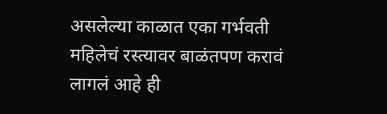असलेल्या काळात एका गर्भवती महिलेचं रस्त्यावर बाळंतपण करावं लागलं आहे ही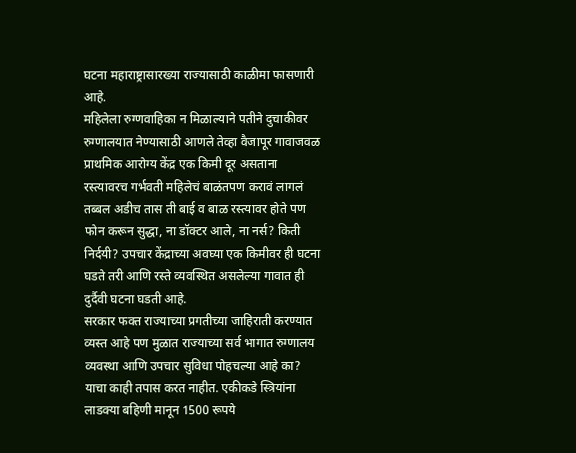घटना महाराष्ट्रासारख्या राज्यासाठी काळीमा फासणारी आहे.
महिलेला रुग्णवाहिका न मिळाल्याने पतीने दुचाकीवर रुग्णालयात नेण्यासाठी आणले तेव्हा वैजापूर गावाजवळ प्राथमिक आरोग्य केंद्र एक किमी दूर असताना रस्त्यावरच गर्भवती महिलेचं बाळंतपण करावं लागलं तब्बल अडीच तास ती बाई व बाळ रस्त्यावर होते पण फोन करून सुद्धा, ना डॉक्टर आले, ना नर्स? किती निर्दयी? उपचार केंद्राच्या अवघ्या एक किमीवर ही घटना घडते तरी आणि रस्ते व्यवस्थित असलेल्या गावात ही दुर्दैवी घटना घडती आहे.
सरकार फक्त राज्याच्या प्रगतीच्या जाहिराती करण्यात व्यस्त आहे पण मुळात राज्याच्या सर्व भागात रुग्णालय व्यवस्था आणि उपचार सुविधा पोहचल्या आहे का? याचा काही तपास करत नाहीत. एकीकडे स्त्रियांना लाडक्या बहिणी मानून 1500 रूपये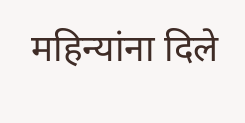महिन्यांना दिले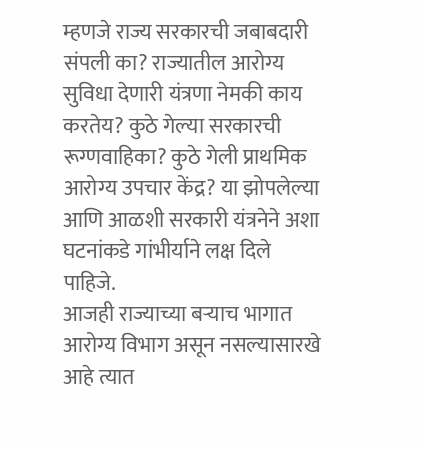म्हणजे राज्य सरकारची जबाबदारी संपली का? राज्यातील आरोग्य सुविधा देणारी यंत्रणा नेमकी काय करतेय? कुठे गेल्या सरकारची रूग्णवाहिका? कुठे गेली प्राथमिक आरोग्य उपचार केंद्र? या झोपलेल्या आणि आळशी सरकारी यंत्रनेने अशा घटनांकडे गांभीर्याने लक्ष दिले पाहिजे.
आजही राज्याच्या बऱ्याच भागात आरोग्य विभाग असून नसल्यासारखे आहे त्यात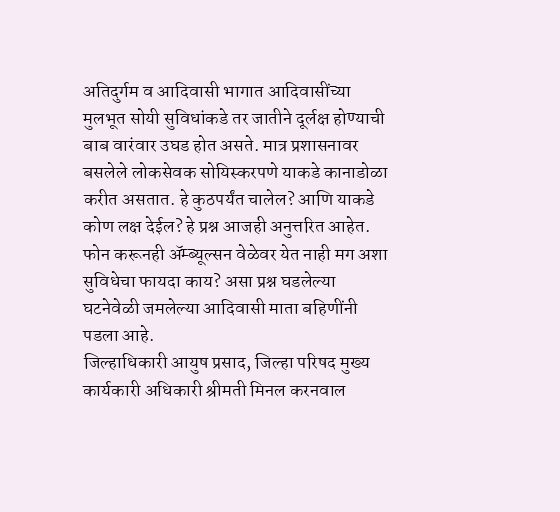अतिदुर्गम व आदिवासी भागात आदिवासींच्या मुलभूत सोयी सुविधांकडे तर जातीने दूर्लक्ष होण्याची बाब वारंवार उघड होत असते. मात्र प्रशासनावर बसलेले लोकसेवक सोयिस्करपणे याकडे कानाडोळा करीत असतात. हे कुठपर्यंत चालेल? आणि याकडे कोण लक्ष देईल? हे प्रश्न आजही अनुत्तरित आहेत. फोन करूनही ॲम्ब्यूल्सन वेळेवर येत नाही मग अशा सुविधेचा फायदा काय? असा प्रश्न घडलेल्या घटनेवेळी जमलेल्या आदिवासी माता बहिणींनी पडला आहे.
जिल्हाधिकारी आयुष प्रसाद, जिल्हा परिषद मुख्य कार्यकारी अधिकारी श्रीमती मिनल करनवाल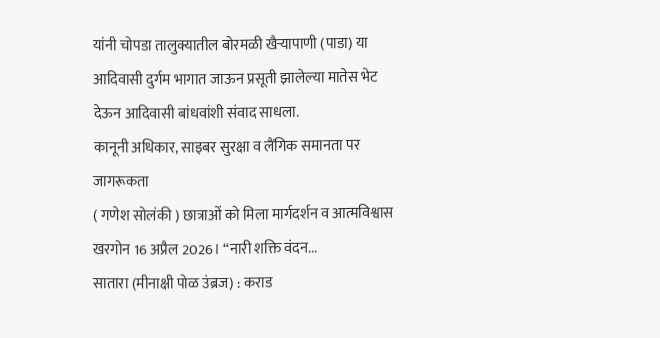यांनी चोपडा तालुक्यातील बोरमळी खैऱ्यापाणी (पाडा) या आदिवासी दुर्गम भागात जाऊन प्रसूती झालेल्या मातेस भेट देऊन आदिवासी बांधवांशी संवाद साधला.
कानूनी अधिकार, साइबर सुरक्षा व लैंगिक समानता पर जागरूकता
( गणेश सोलंकी ) छात्राओं को मिला मार्गदर्शन व आत्मविश्वास
खरगोन 16 अप्रैल 2026। “नारी शक्ति वंदन...
सातारा (मीनाक्षी पोळ उंब्रज) : कराड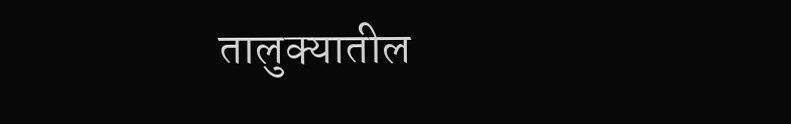तालुक्यातील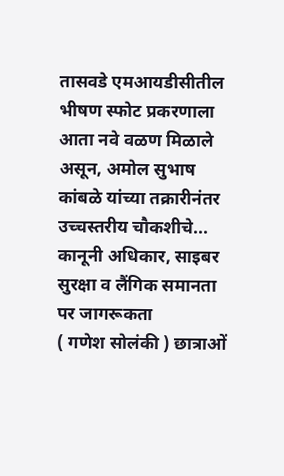तासवडे एमआयडीसीतील भीषण स्फोट प्रकरणाला आता नवे वळण मिळाले असून, अमोल सुभाष कांबळे यांच्या तक्रारीनंतर उच्चस्तरीय चौकशीचे...
कानूनी अधिकार, साइबर सुरक्षा व लैंगिक समानता पर जागरूकता
( गणेश सोलंकी ) छात्राओं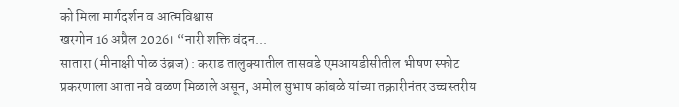को मिला मार्गदर्शन व आत्मविश्वास
खरगोन 16 अप्रैल 2026। “नारी शक्ति वंदन...
सातारा (मीनाक्षी पोळ उंब्रज) : कराड तालुक्यातील तासवडे एमआयडीसीतील भीषण स्फोट प्रकरणाला आता नवे वळण मिळाले असून, अमोल सुभाष कांबळे यांच्या तक्रारीनंतर उच्चस्तरीय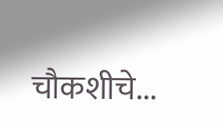चौकशीचे...